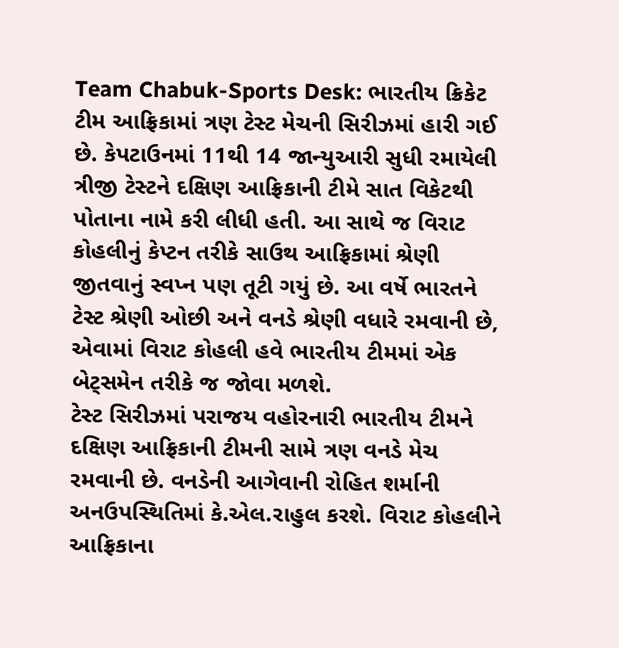Team Chabuk-Sports Desk: ભારતીય ક્રિકેટ ટીમ આફ્રિકામાં ત્રણ ટેસ્ટ મેચની સિરીઝમાં હારી ગઈ છે. કેપટાઉનમાં 11થી 14 જાન્યુઆરી સુધી રમાયેલી ત્રીજી ટેસ્ટને દક્ષિણ આફ્રિકાની ટીમે સાત વિકેટથી પોતાના નામે કરી લીધી હતી. આ સાથે જ વિરાટ કોહલીનું કેપ્ટન તરીકે સાઉથ આફ્રિકામાં શ્રેણી જીતવાનું સ્વપ્ન પણ તૂટી ગયું છે. આ વર્ષે ભારતને ટેસ્ટ શ્રેણી ઓછી અને વનડે શ્રેણી વધારે રમવાની છે, એવામાં વિરાટ કોહલી હવે ભારતીય ટીમમાં એક બેટ્સમેન તરીકે જ જોવા મળશે.
ટેસ્ટ સિરીઝમાં પરાજય વહોરનારી ભારતીય ટીમને દક્ષિણ આફ્રિકાની ટીમની સામે ત્રણ વનડે મેચ રમવાની છે. વનડેની આગેવાની રોહિત શર્માની અનઉપસ્થિતિમાં કે.એલ.રાહુલ કરશે. વિરાટ કોહલીને આફ્રિકાના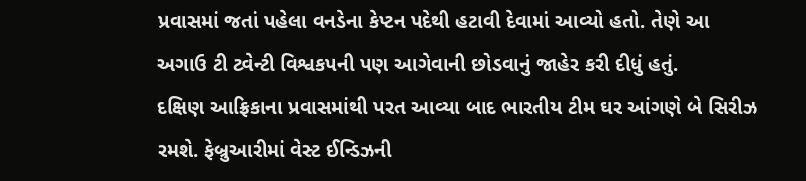પ્રવાસમાં જતાં પહેલા વનડેના કેપ્ટન પદેથી હટાવી દેવામાં આવ્યો હતો. તેણે આ અગાઉ ટી ટ્વેન્ટી વિશ્વકપની પણ આગેવાની છોડવાનું જાહેર કરી દીધું હતું.
દક્ષિણ આફ્રિકાના પ્રવાસમાંથી પરત આવ્યા બાદ ભારતીય ટીમ ઘર આંગણે બે સિરીઝ રમશે. ફેબ્રુઆરીમાં વેસ્ટ ઈન્ડિઝની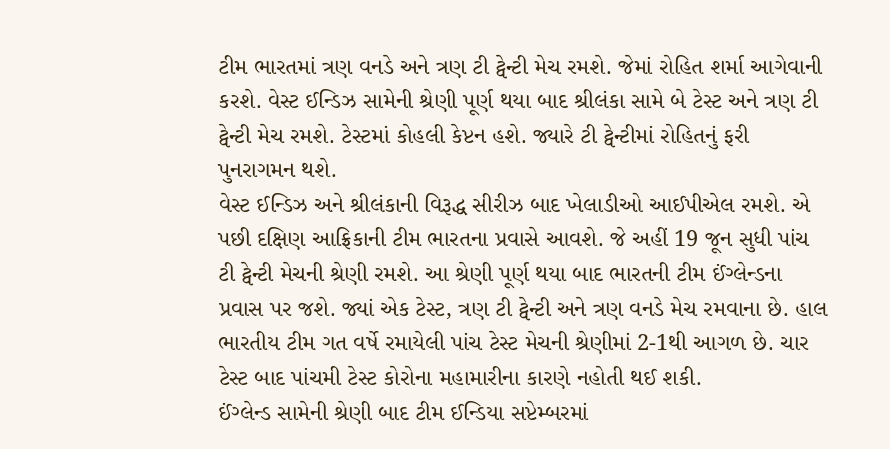ટીમ ભારતમાં ત્રણ વનડે અને ત્રણ ટી ટ્વેન્ટી મેચ રમશે. જેમાં રોહિત શર્મા આગેવાની કરશે. વેસ્ટ ઈન્ડિઝ સામેની શ્રેણી પૂર્ણ થયા બાદ શ્રીલંકા સામે બે ટેસ્ટ અને ત્રણ ટી ટ્વેન્ટી મેચ રમશે. ટેસ્ટમાં કોહલી કેપ્ટન હશે. જ્યારે ટી ટ્વેન્ટીમાં રોહિતનું ફરી પુનરાગમન થશે.
વેસ્ટ ઈન્ડિઝ અને શ્રીલંકાની વિરૂદ્ધ સીરીઝ બાદ ખેલાડીઓ આઈપીએલ રમશે. એ પછી દક્ષિણ આફ્રિકાની ટીમ ભારતના પ્રવાસે આવશે. જે અહીં 19 જૂન સુધી પાંચ ટી ટ્વેન્ટી મેચની શ્રેણી રમશે. આ શ્રેણી પૂર્ણ થયા બાદ ભારતની ટીમ ઈંગ્લેન્ડના પ્રવાસ પર જશે. જ્યાં એક ટેસ્ટ, ત્રણ ટી ટ્વેન્ટી અને ત્રણ વનડે મેચ રમવાના છે. હાલ ભારતીય ટીમ ગત વર્ષે રમાયેલી પાંચ ટેસ્ટ મેચની શ્રેણીમાં 2-1થી આગળ છે. ચાર ટેસ્ટ બાદ પાંચમી ટેસ્ટ કોરોના મહામારીના કારણે નહોતી થઈ શકી.
ઈંગ્લેન્ડ સામેની શ્રેણી બાદ ટીમ ઈન્ડિયા સપ્ટેમ્બરમાં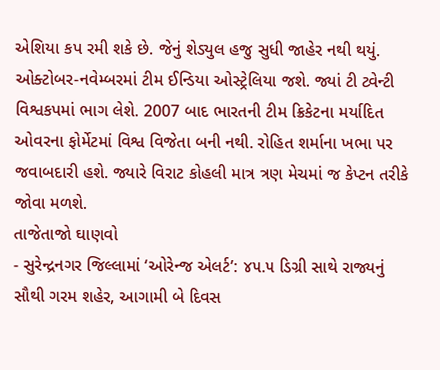એશિયા કપ રમી શકે છે. જેનું શેડ્યુલ હજુ સુધી જાહેર નથી થયું. ઓક્ટોબર-નવેમ્બરમાં ટીમ ઈન્ડિયા ઓસ્ટ્રેલિયા જશે. જ્યાં ટી ટ્વેન્ટી વિશ્વકપમાં ભાગ લેશે. 2007 બાદ ભારતની ટીમ ક્રિકેટના મર્યાદિત ઓવરના ફોર્મેટમાં વિશ્વ વિજેતા બની નથી. રોહિત શર્માના ખભા પર જવાબદારી હશે. જ્યારે વિરાટ કોહલી માત્ર ત્રણ મેચમાં જ કેપ્ટન તરીકે જોવા મળશે.
તાજેતાજો ઘાણવો
- સુરેન્દ્રનગર જિલ્લામાં ‘ઓરેન્જ એલર્ટ’: ૪૫.૫ ડિગ્રી સાથે રાજ્યનું સૌથી ગરમ શહેર, આગામી બે દિવસ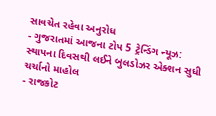સાવચેત રહેવા અનુરોધ
- ગુજરાતમાં આજના ટોપ 5 ટ્રેન્ડિંગ ન્યૂઝ: સ્થાપના દિવસથી લઈને બુલડોઝર એક્શન સુધી ચર્ચાનો માહોલ
- રાજકોટ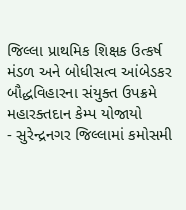જિલ્લા પ્રાથમિક શિક્ષક ઉત્કર્ષ મંડળ અને બોધીસત્વ આંબેડકર બૌદ્ધવિહારના સંયુક્ત ઉપક્રમે મહારક્તદાન કેમ્પ યોજાયો
- સુરેન્દ્રનગર જિલ્લામાં કમોસમી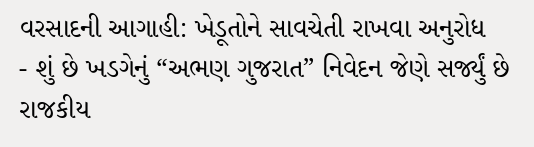વરસાદની આગાહી: ખેડૂતોને સાવચેતી રાખવા અનુરોધ
- શું છે ખડગેનું “અભણ ગુજરાત” નિવેદન જેણે સર્જ્યું છે રાજકીય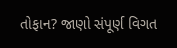તોફાન? જાણો સંપૂર્ણ વિગત